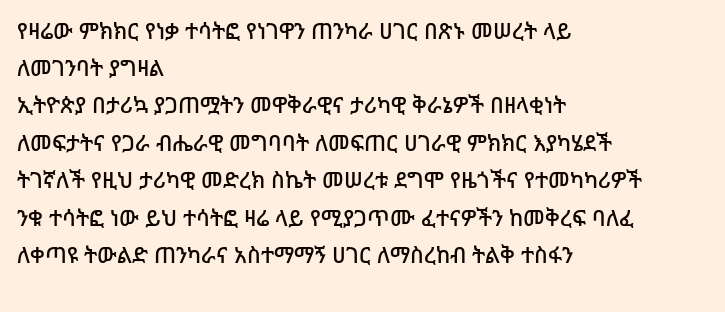የዛሬው ምክክር የነቃ ተሳትፎ የነገዋን ጠንካራ ሀገር በጽኑ መሠረት ላይ ለመገንባት ያግዛል
ኢትዮጵያ በታሪኳ ያጋጠሟትን መዋቅራዊና ታሪካዊ ቅራኔዎች በዘላቂነት ለመፍታትና የጋራ ብሔራዊ መግባባት ለመፍጠር ሀገራዊ ምክክር እያካሄደች ትገኛለች የዚህ ታሪካዊ መድረክ ስኬት መሠረቱ ደግሞ የዜጎችና የተመካካሪዎች ንቁ ተሳትፎ ነው ይህ ተሳትፎ ዛሬ ላይ የሚያጋጥሙ ፈተናዎችን ከመቅረፍ ባለፈ ለቀጣዩ ትውልድ ጠንካራና አስተማማኝ ሀገር ለማስረከብ ትልቅ ተስፋን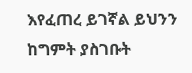እየፈጠረ ይገኛል ይህንን ከግምት ያስገቡት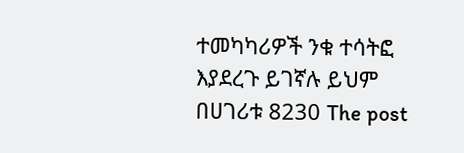ተመካካሪዎች ንቁ ተሳትፎ እያደረጉ ይገኛሉ ይህም በሀገሪቱ 8230 The post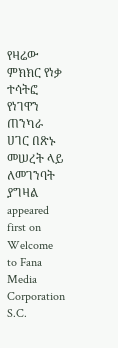የዛሬው ምክክር የነቃ ተሳትፎ የነገዋን ጠንካራ ሀገር በጽኑ መሠረት ላይ ለመገንባት ያግዛል appeared first on Welcome to Fana Media Corporation S.C.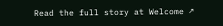Read the full story at Welcome ↗